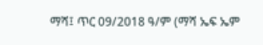ማሻ፤ ጥር 09/2018 ዓ/ም (ማሻ ኤፍ ኤም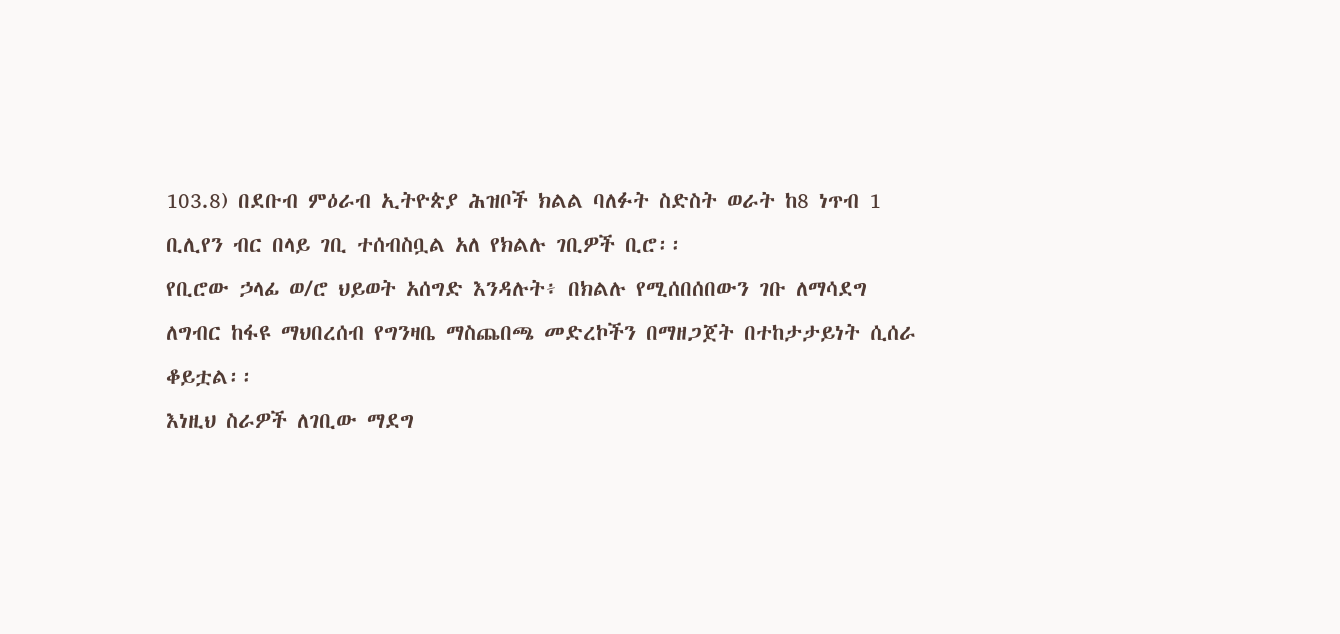103.8) በደቡብ ምዕራብ ኢትዮጵያ ሕዝቦች ክልል ባለፉት ስድስት ወራት ከ8 ነጥብ 1 ቢሊየን ብር በላይ ገቢ ተሰብስቧል አለ የክልሉ ገቢዎች ቢሮ፡፡
የቢሮው ኃላፊ ወ/ሮ ህይወት አሰግድ እንዳሉት፥ በክልሉ የሚሰበሰበውን ገቡ ለማሳደግ ለግብር ከፋዩ ማህበረሰብ የግንዛቤ ማስጨበጫ መድረኮችን በማዘጋጀት በተከታታይነት ሲሰራ ቆይቷል፡፡
እነዚህ ስራዎች ለገቢው ማደግ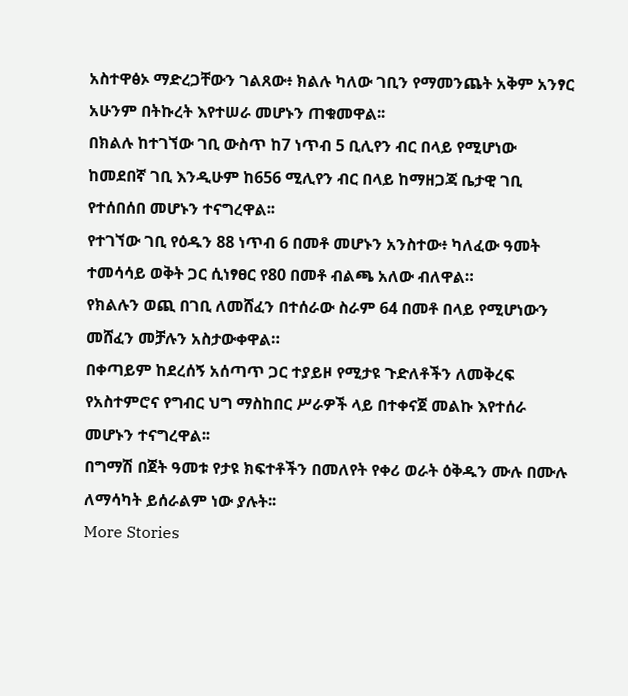አስተዋፅኦ ማድረጋቸውን ገልጸው፥ ክልሉ ካለው ገቢን የማመንጨት አቅም አንፃር አሁንም በትኩረት እየተሠራ መሆኑን ጠቁመዋል፡፡
በክልሉ ከተገኘው ገቢ ውስጥ ከ7 ነጥብ 5 ቢሊየን ብር በላይ የሚሆነው ከመደበኛ ገቢ እንዲሁም ከ656 ሚሊየን ብር በላይ ከማዘጋጃ ቤታዊ ገቢ የተሰበሰበ መሆኑን ተናግረዋል፡፡
የተገኘው ገቢ የዕዱን 88 ነጥብ 6 በመቶ መሆኑን አንስተው፥ ካለፈው ዓመት ተመሳሳይ ወቅት ጋር ሲነፃፀር የ80 በመቶ ብልጫ አለው ብለዋል።
የክልሉን ወጪ በገቢ ለመሸፈን በተሰራው ስራም 64 በመቶ በላይ የሚሆነውን መሸፈን መቻሉን አስታውቀዋል።
በቀጣይም ከደረሰኝ አሰጣጥ ጋር ተያይዞ የሚታዩ ጉድለቶችን ለመቅረፍ የአስተምሮና የግብር ህግ ማስከበር ሥራዎች ላይ በተቀናጀ መልኩ እየተሰራ መሆኑን ተናግረዋል፡፡
በግማሽ በጀት ዓመቱ የታዩ ክፍተቶችን በመለየት የቀሪ ወራት ዕቅዱን ሙሉ በሙሉ ለማሳካት ይሰራልም ነው ያሉት፡፡
More Stories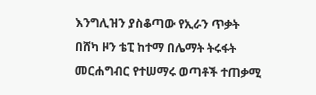እንግሊዝን ያስቆጣው የኢራን ጥቃት
በሸካ ዞን ቴፒ ከተማ በሌማት ትሩፋት መርሐግብር የተሠማሩ ወጣቶች ተጠቃሚ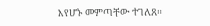እየሆኑ መምጣቸው ተገለጸ።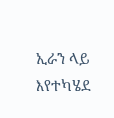ኢራን ላይ እየተካሄደ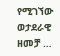የሚገኘው ወታደራዊ ዘመቻ …